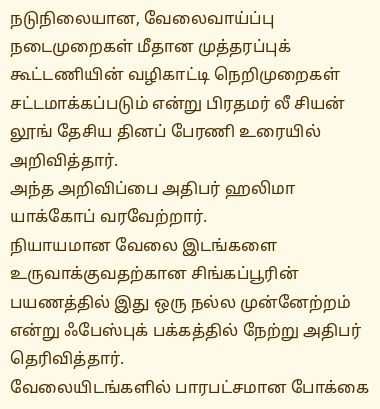நடுநிலையான, வேலைவாய்ப்பு நடைமுறைகள் மீதான முத்தரப்புக் கூட்டணியின் வழிகாட்டி நெறிமுறைகள் சட்டமாக்கப்படும் என்று பிரதமர் லீ சியன் லூங் தேசிய தினப் பேரணி உரையில் அறிவித்தார்.
அந்த அறிவிப்பை அதிபர் ஹலிமா யாக்கோப் வரவேற்றார்.
நியாயமான வேலை இடங்களை உருவாக்குவதற்கான சிங்கப்பூரின் பயணத்தில் இது ஒரு நல்ல முன்னேற்றம் என்று ஃபேஸ்புக் பக்கத்தில் நேற்று அதிபர் தெரிவித்தார்.
வேலையிடங்களில் பாரபட்சமான போக்கை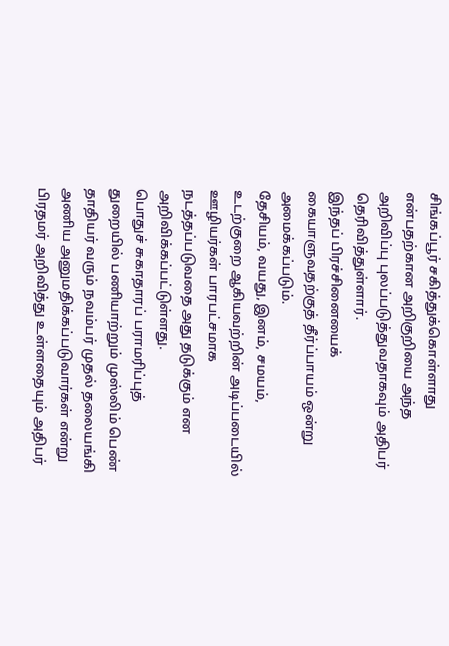சிங்கப்பூர் சகித்துக்கொள்ளாது என்பதற்கான அறிகுறியை அந்த அறிவிப்பு புலப்படுத்துவதாகவும் அதிபர் தெரிவித்துள்ளார்.
இந்தப் பிரச்சினையைக் கையாளுவதற்குத் தீர்ப்பாயம் ஒன்று அமைக்கப்படும்.
தேசியம், வயது, இனம், சமயம், உடற்குறை ஆகியவற்றின் அடிப்படையில் ஊழியர்கள் பாரபட்சமாக நடத்தப்படுவதை அது தடுக்கும் என அறிவிக்கப்பட்டுள்ளது.
பொதுச் சுகாதாரப் பராமரிப்புத் துறையில் பணியாற்றும் முஸ்லிம் பெண் தாதியர் வரும் நவம்பர் முதல் தலையங்கி அணிய அனுமதிக்கப்படுவார்கள் என்று பிரதமர் அறிவித்து உள்ளதையும் அதிபர்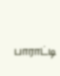பாராட்டி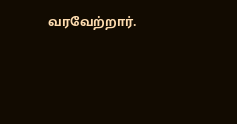வரவேற்றார்.